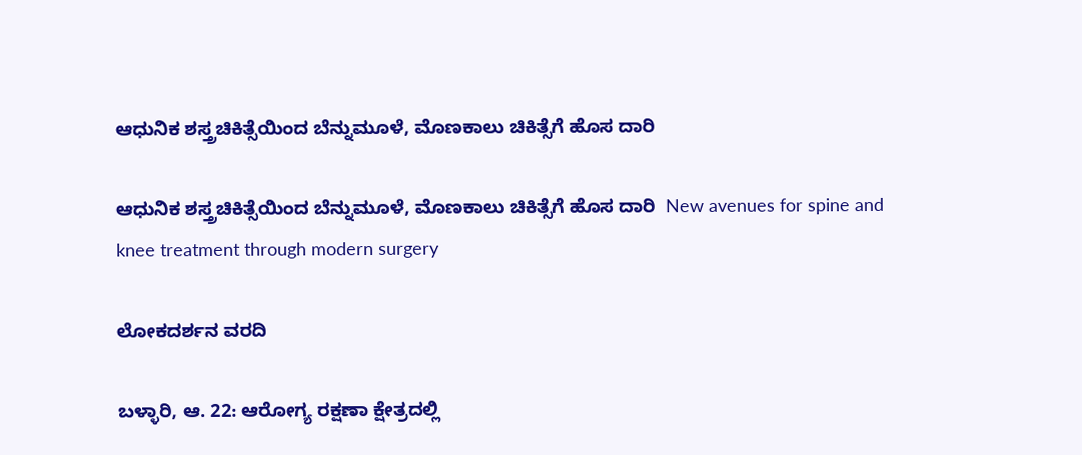ಆಧುನಿಕ ಶಸ್ತ್ರಚಿಕಿತ್ಸೆಯಿಂದ ಬೆನ್ನುಮೂಳೆ, ಮೊಣಕಾಲು ಚಿಕಿತ್ಸೆಗೆ ಹೊಸ ದಾರಿ

ಆಧುನಿಕ ಶಸ್ತ್ರಚಿಕಿತ್ಸೆಯಿಂದ ಬೆನ್ನುಮೂಳೆ, ಮೊಣಕಾಲು ಚಿಕಿತ್ಸೆಗೆ ಹೊಸ ದಾರಿ  New avenues for spine and knee treatment through modern surgery

ಲೋಕದರ್ಶನ ವರದಿ

ಬಳ್ಳಾರಿ, ಆ. 22: ಆರೋಗ್ಯ ರಕ್ಷಣಾ ಕ್ಷೇತ್ರದಲ್ಲಿ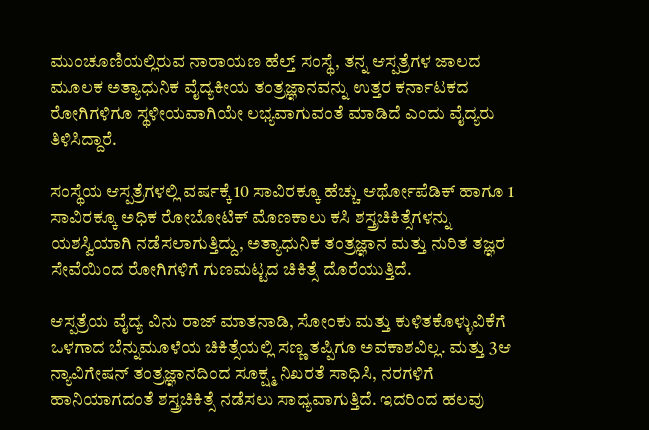ಮುಂಚೂಣಿಯಲ್ಲಿರುವ ನಾರಾಯಣ ಹೆಲ್ತ್‌ ಸಂಸ್ಥೆ, ತನ್ನ ಆಸ್ಪತ್ರೆಗಳ ಜಾಲದ ಮೂಲಕ ಅತ್ಯಾಧುನಿಕ ವೈದ್ಯಕೀಯ ತಂತ್ರಜ್ಞಾನವನ್ನು ಉತ್ತರ ಕರ್ನಾಟಕದ ರೋಗಿಗಳಿಗೂ ಸ್ಥಳೀಯವಾಗಿಯೇ ಲಭ್ಯವಾಗುವಂತೆ ಮಾಡಿದೆ ಎಂದು ವೈದ್ಯರು ತಿಳಿಸಿದ್ದಾರೆ.

ಸಂಸ್ಥೆಯ ಆಸ್ಪತ್ರೆಗಳಲ್ಲಿ ವರ್ಷಕ್ಕೆ 10 ಸಾವಿರಕ್ಕೂ ಹೆಚ್ಚು ಆರ್ಥೋಪೆಡಿಕ್ ಹಾಗೂ 1 ಸಾವಿರಕ್ಕೂ ಅಧಿಕ ರೋಬೋಟಿಕ್ ಮೊಣಕಾಲು ಕಸಿ ಶಸ್ತ್ರಚಿಕಿತ್ಸೆಗಳನ್ನು ಯಶಸ್ವಿಯಾಗಿ ನಡೆಸಲಾಗುತ್ತಿದ್ದು, ಅತ್ಯಾಧುನಿಕ ತಂತ್ರಜ್ಞಾನ ಮತ್ತು ನುರಿತ ತಜ್ಞರ ಸೇವೆಯಿಂದ ರೋಗಿಗಳಿಗೆ ಗುಣಮಟ್ಟದ ಚಿಕಿತ್ಸೆ ದೊರೆಯುತ್ತಿದೆ.

ಆಸ್ಪತ್ರೆಯ ವೈದ್ಯ ವಿನು ರಾಜ್ ಮಾತನಾಡಿ, ಸೋಂಕು ಮತ್ತು ಕುಳಿತಕೊಳ್ಳುವಿಕೆಗೆ ಒಳಗಾದ ಬೆನ್ನುಮೂಳೆಯ ಚಿಕಿತ್ಸೆಯಲ್ಲಿ ಸಣ್ಣ ತಪ್ಪಿಗೂ ಅವಕಾಶವಿಲ್ಲ. ಮತ್ತು 3ಆ ನ್ಯಾವಿಗೇಷನ್ ತಂತ್ರಜ್ಞಾನದಿಂದ ಸೂಕ್ಷ್ಮ ನಿಖರತೆ ಸಾಧಿಸಿ, ನರಗಳಿಗೆ ಹಾನಿಯಾಗದಂತೆ ಶಸ್ತ್ರಚಿಕಿತ್ಸೆ ನಡೆಸಲು ಸಾಧ್ಯವಾಗುತ್ತಿದೆ. ಇದರಿಂದ ಹಲವು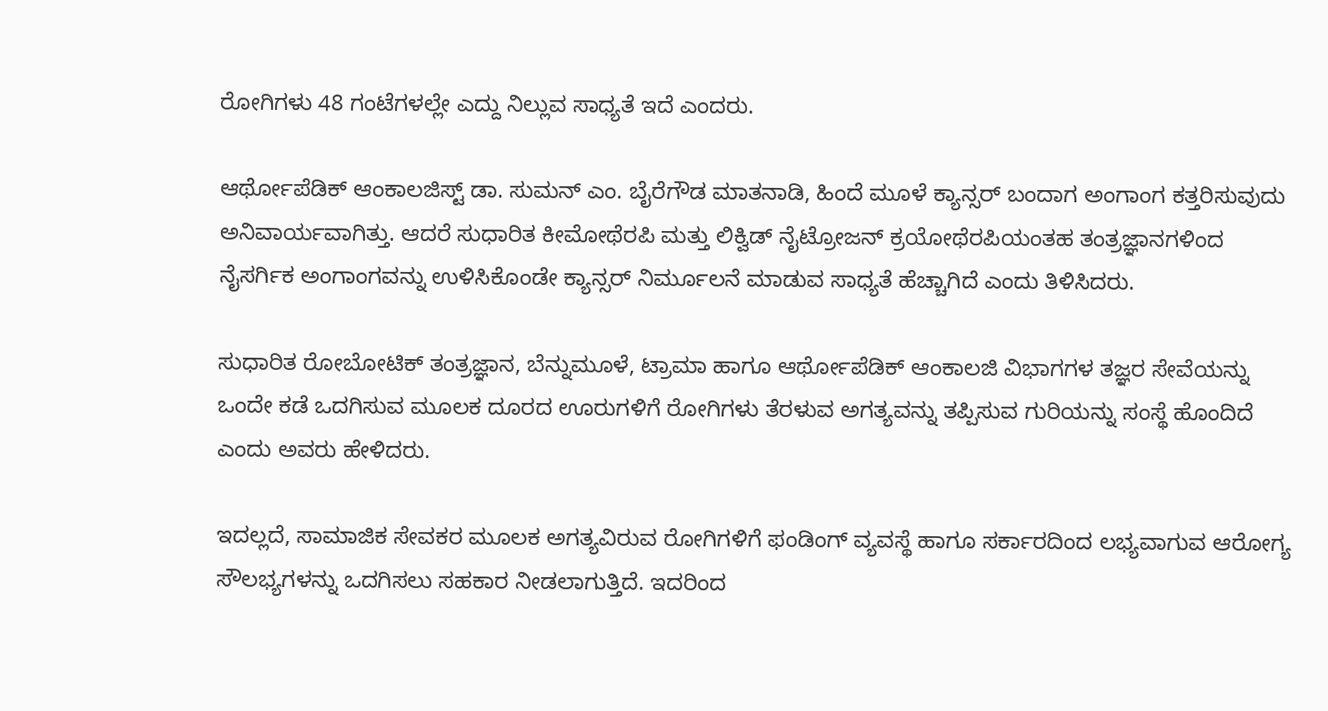ರೋಗಿಗಳು 48 ಗಂಟೆಗಳಲ್ಲೇ ಎದ್ದು ನಿಲ್ಲುವ ಸಾಧ್ಯತೆ ಇದೆ ಎಂದರು.

ಆರ್ಥೋಪೆಡಿಕ್ ಆಂಕಾಲಜಿಸ್ಟ್‌ ಡಾ. ಸುಮನ್ ಎಂ. ಬೈರೆಗೌಡ ಮಾತನಾಡಿ, ಹಿಂದೆ ಮೂಳೆ ಕ್ಯಾನ್ಸರ್ ಬಂದಾಗ ಅಂಗಾಂಗ ಕತ್ತರಿಸುವುದು ಅನಿವಾರ್ಯವಾಗಿತ್ತು. ಆದರೆ ಸುಧಾರಿತ ಕೀಮೋಥೆರಪಿ ಮತ್ತು ಲಿಕ್ವಿಡ್ ನೈಟ್ರೋಜನ್ ಕ್ರಯೋಥೆರಪಿಯಂತಹ ತಂತ್ರಜ್ಞಾನಗಳಿಂದ ನೈಸರ್ಗಿಕ ಅಂಗಾಂಗವನ್ನು ಉಳಿಸಿಕೊಂಡೇ ಕ್ಯಾನ್ಸರ್ ನಿರ್ಮೂಲನೆ ಮಾಡುವ ಸಾಧ್ಯತೆ ಹೆಚ್ಚಾಗಿದೆ ಎಂದು ತಿಳಿಸಿದರು.

ಸುಧಾರಿತ ರೋಬೋಟಿಕ್ ತಂತ್ರಜ್ಞಾನ, ಬೆನ್ನುಮೂಳೆ, ಟ್ರಾಮಾ ಹಾಗೂ ಆರ್ಥೋಪೆಡಿಕ್ ಆಂಕಾಲಜಿ ವಿಭಾಗಗಳ ತಜ್ಞರ ಸೇವೆಯನ್ನು ಒಂದೇ ಕಡೆ ಒದಗಿಸುವ ಮೂಲಕ ದೂರದ ಊರುಗಳಿಗೆ ರೋಗಿಗಳು ತೆರಳುವ ಅಗತ್ಯವನ್ನು ತಪ್ಪಿಸುವ ಗುರಿಯನ್ನು ಸಂಸ್ಥೆ ಹೊಂದಿದೆ ಎಂದು ಅವರು ಹೇಳಿದರು.

ಇದಲ್ಲದೆ, ಸಾಮಾಜಿಕ ಸೇವಕರ ಮೂಲಕ ಅಗತ್ಯವಿರುವ ರೋಗಿಗಳಿಗೆ ಫಂಡಿಂಗ್ ವ್ಯವಸ್ಥೆ ಹಾಗೂ ಸರ್ಕಾರದಿಂದ ಲಭ್ಯವಾಗುವ ಆರೋಗ್ಯ ಸೌಲಭ್ಯಗಳನ್ನು ಒದಗಿಸಲು ಸಹಕಾರ ನೀಡಲಾಗುತ್ತಿದೆ. ಇದರಿಂದ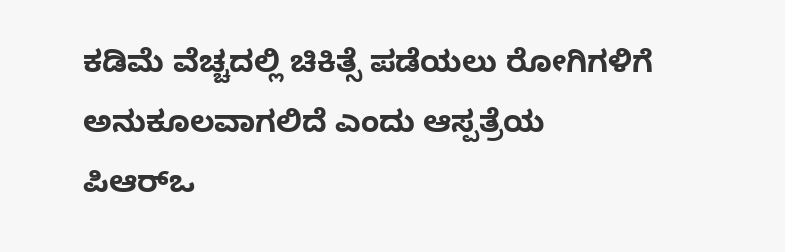ಕಡಿಮೆ ವೆಚ್ಚದಲ್ಲಿ ಚಿಕಿತ್ಸೆ ಪಡೆಯಲು ರೋಗಿಗಳಿಗೆ ಅನುಕೂಲವಾಗಲಿದೆ ಎಂದು ಆಸ್ಪತ್ರೆಯ ಪಿಆರ್‌ಒ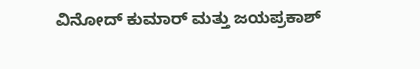ವಿನೋದ್ ಕುಮಾರ್ ಮತ್ತು ಜಯಪ್ರಕಾಶ್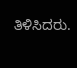ತಿಳಿಸಿದರು.